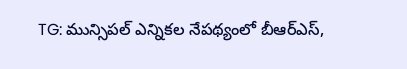TG: మున్సిపల్ ఎన్నికల నేపథ్యంలో బీఆర్ఎస్,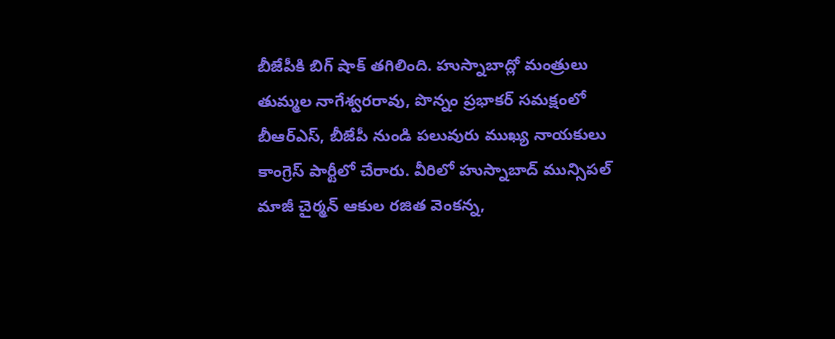బీజేపీకి బిగ్ షాక్ తగిలింది. హుస్నాబాద్లో మంత్రులు తుమ్మల నాగేశ్వరరావు, పొన్నం ప్రభాకర్ సమక్షంలో బీఆర్ఎస్, బీజేపీ నుండి పలువురు ముఖ్య నాయకులు కాంగ్రెస్ పార్టీలో చేరారు. వీరిలో హుస్నాబాద్ మున్సిపల్ మాజీ చైర్మన్ ఆకుల రజిత వెంకన్న,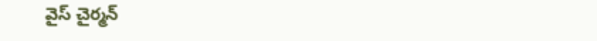వైస్ చైర్మన్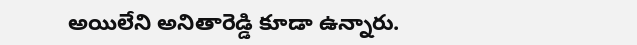అయిలేని అనితారెడ్డి కూడా ఉన్నారు.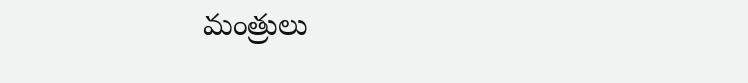మంత్రులు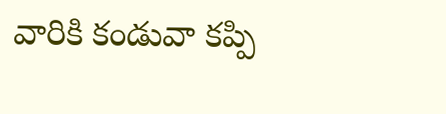వారికి కండువా కప్పి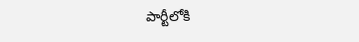పార్టీలోకి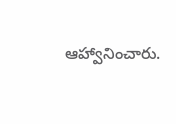ఆహ్వానించారు.